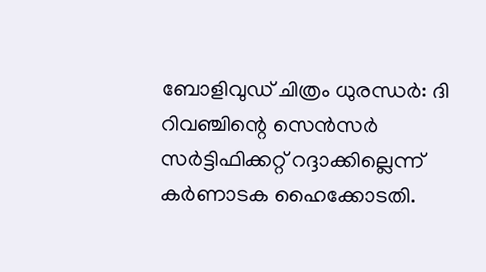ബോളിവുഡ് ചിത്രം ധുരന്ധർ: ദി റിവഞ്ചിന്റെ സെൻസർ സർട്ടിഫിക്കറ്റ് റദ്ദാക്കില്ലെന്ന് കർണാടക ഹൈക്കോടതി.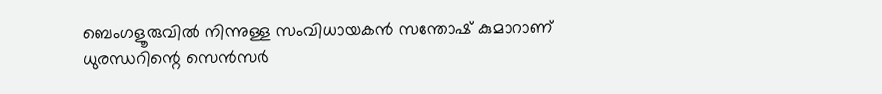ബെംഗളൂരുവിൽ നിന്നുള്ള സംവിധായകൻ സന്തോഷ് കുമാറാണ് ധുരന്ധറിന്റെ സെൻസർ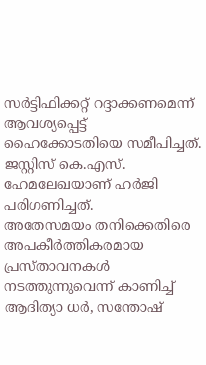സർട്ടിഫിക്കറ്റ് റദ്ദാക്കണമെന്ന് ആവശ്യപ്പെട്ട് ഹൈക്കോടതിയെ സമീപിച്ചത്. ജസ്റ്റിസ് കെ.എസ്. ഹേമലേഖയാണ് ഹർജി പരിഗണിച്ചത്.
അതേസമയം തനിക്കെതിരെ അപകീർത്തികരമായ പ്രസ്താവനകൾ നടത്തുന്നുവെന്ന് കാണിച്ച് ആദിത്യാ ധർ, സന്തോഷ്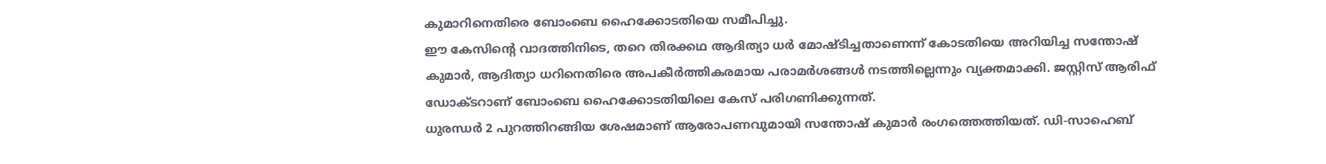കുമാറിനെതിരെ ബോംബെ ഹൈക്കോടതിയെ സമീപിച്ചു.
ഈ കേസിന്റെ വാദത്തിനിടെ, തറെ തിരക്കഥ ആദിത്യാ ധർ മോഷ്ടിച്ചതാണെന്ന് കോടതിയെ അറിയിച്ച സന്തോഷ് കുമാർ, ആദിത്യാ ധറിനെതിരെ അപകീർത്തികരമായ പരാമർശങ്ങൾ നടത്തില്ലെന്നും വ്യക്തമാക്കി. ജസ്റ്റിസ് ആരിഫ് ഡോക്ടറാണ് ബോംബെ ഹൈക്കോടതിയിലെ കേസ് പരിഗണിക്കുന്നത്.
ധുരന്ധർ 2 പുറത്തിറങ്ങിയ ശേഷമാണ് ആരോപണവുമായി സന്തോഷ് കുമാർ രംഗത്തെത്തിയത്. ഡി-സാഹെബ്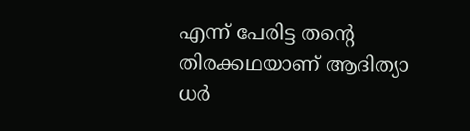എന്ന് പേരിട്ട തന്റെ തിരക്കഥയാണ് ആദിത്യാ ധർ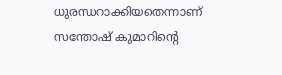ധുരന്ധറാക്കിയതെന്നാണ് സന്തോഷ് കുമാറിന്റെ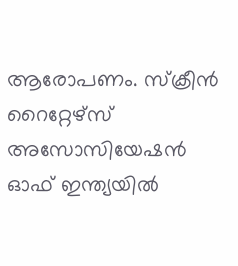ആരോപണം. സ്ക്രീൻ റൈറ്റേഴ്സ് അസോസിയേഷൻ ഓഫ് ഇന്ത്യയിൽ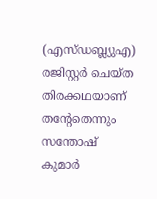(എസ്ഡബ്ല്യുഎ) രജിസ്റ്റർ ചെയ്ത തിരക്കഥയാണ് തന്റേതെന്നും സന്തോഷ് കുമാർ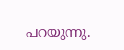പറയുന്നു.